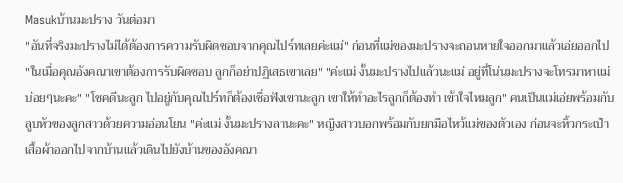Masukบ้านมะปราง วันต่อมา
"อันที่จริงมะปรางไม่ได้ต้องการความรับผิดชอบจากคุณไปร์ทเลยค่ะแม่" ก่อนที่แม่ของมะปรางจะถอนหายใจออกมาแล้วเอ่ยออกไป "ในเมื่อคุณอังคณาเขาต้องการรับผิดชอบ ลูกก็อย่าปฏิเสธเขาเลย" "ค่ะแม่ งั้นมะปรางไปแล้วนะแม่ อยู่ที่โน่นมะปรางจะโทรมาหาแม่บ่อยๆนะคะ" "โชคดีนะลูก ไปอยู่กับคุณไปร์ทก็ต้องเชื่อฟังเขานะลูก เขาให้ทำอะไรลูกก็ต้องทำ เข้าใจไหมลูก" คนเป็นแม่เอ่ยพร้อมกับลูบหัวของลูกสาวด้วยความอ่อนโยน "ค่ะแม่ งั้นมะปรางลานะคะ" หญิงสาวบอกพร้อมกับยกมือไหว้แม่ของตัวเอง ก่อนจะหิ้วกระเป๋าเสื้อผ้าออกไปจากบ้านแล้วเดินไปยังบ้านของอังคณา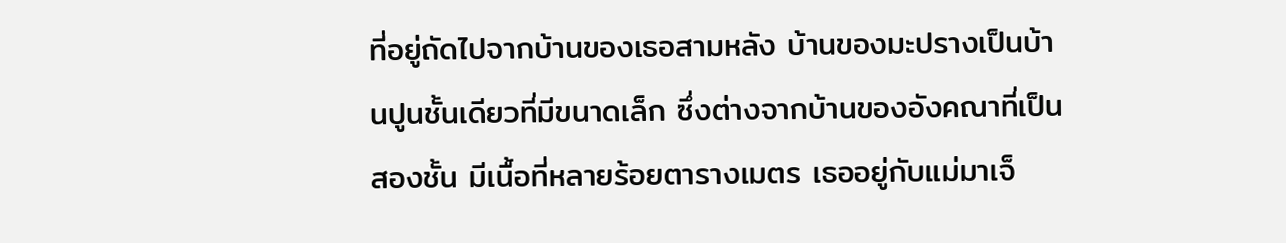ที่อยู่ถัดไปจากบ้านของเธอสามหลัง บ้านของมะปรางเป็นบ้านปูนชั้นเดียวที่มีขนาดเล็ก ซึ่งต่างจากบ้านของอังคณาที่เป็นสองชั้น มีเนื้อที่หลายร้อยตารางเมตร เธออยู่กับแม่มาเจ็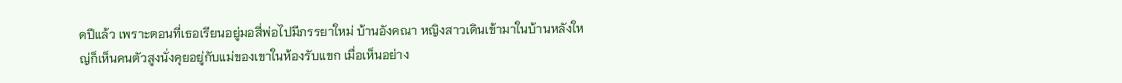ดปีแล้ว เพราะตอนที่เธอเรียนอยู่มอสี่พ่อไปมีภรรยาใหม่ บ้านอังคณา หญิงสาวเดินเข้ามาในบ้านหลังใหญ่ก็เห็นคนตัวสูงนั่งคุยอยู่กับแม่ของเขาในห้องรับแขก เมื่อเห็นอย่าง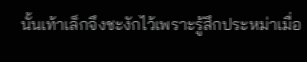นั้นเท้าเล็กจึงชะงักไว้เพราะรู้สึกประหม่าเมื่อ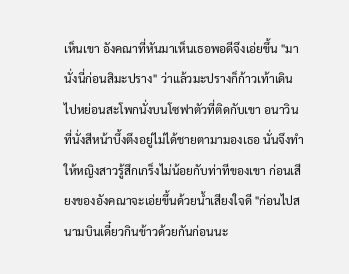เห็นเขา อังคณาที่หันมาเห็นเธอพอดีจึงเอ่ยขึ้น "มานั่งนี่ก่อนสิมะปราง" ว่าแล้วมะปรางก็ก้าวเท้าเดินไปหย่อนสะโพกนั่งบนโซฟาตัวที่ติดกับเขา อนาวินที่นั่งสีหน้าบึ้งตึงอยู่ไม่ได้ชายตามามองเธอ นั่นจึงทำให้หญิงสาวรู้สึกเกร็งไม่น้อยกับท่าทีของเขา ก่อนเสียงของอังคณาจะเอ่ยขึ้นด้วยน้ำเสียงใจดี "ก่อนไปสนามบินเดี๋ยวกินข้าวด้วยกันก่อนนะ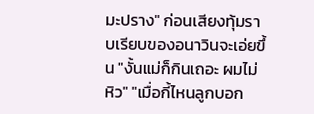มะปราง" ก่อนเสียงทุ้มราบเรียบของอนาวินจะเอ่ยขึ้น "งั้นแม่ก็กินเถอะ ผมไม่หิว" "เมื่อกี้ไหนลูกบอก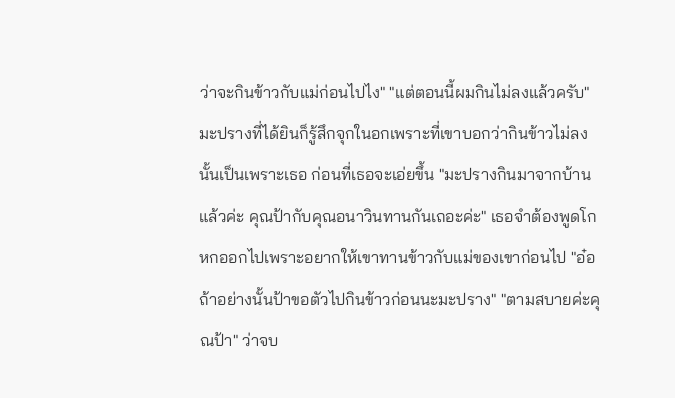ว่าจะกินข้าวกับแม่ก่อนไปไง" "แต่ตอนนี้ผมกินไม่ลงแล้วครับ" มะปรางที่ได้ยินก็รู้สึกจุกในอกเพราะที่เขาบอกว่ากินข้าวไม่ลงนั้นเป็นเพราะเธอ ก่อนที่เธอจะเอ่ยขึ้น "มะปรางกินมาจากบ้านแล้วค่ะ คุณป้ากับคุณอนาวินทานกันเถอะค่ะ" เธอจำต้องพูดโกหกออกไปเพราะอยากให้เขาทานข้าวกับแม่ของเขาก่อนไป "อ๋อ ถ้าอย่างนั้นป้าขอตัวไปกินข้าวก่อนนะมะปราง" "ตามสบายค่ะคุณป้า" ว่าจบ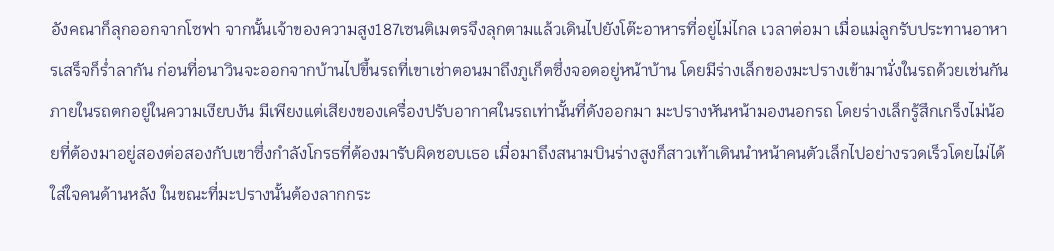อังคณาก็ลุกออกจากโซฟา จากนั้นเจ้าของความสูง187เซนติเมตรจึงลุกตามแล้วเดินไปยังโต๊ะอาหารที่อยู่ไม่ไกล เวลาต่อมา เมื่อแม่ลูกรับประทานอาหารเสร็จก็ร่ำลากัน ก่อนที่อนาวินจะออกจากบ้านไปขึ้นรถที่เขาเช่าตอนมาถึงภูเก็ตซึ่งจอดอยู่หน้าบ้าน โดยมีร่างเล็กของมะปรางเข้ามานั่งในรถด้วยเช่นกัน ภายในรถตกอยู่ในความเงียบงัน มีเพียงแต่เสียงของเครื่องปรับอากาศในรถเท่านั้นที่ดังออกมา มะปรางหันหน้ามองนอกรถ โดยร่างเล็กรู้สึกเกร็งไม่น้อยที่ต้องมาอยู่สองต่อสองกับเขาซึ่งกำลังโกรธที่ต้องมารับผิดชอบเธอ เมื่อมาถึงสนามบินร่างสูงก็สาวเท้าเดินนำหน้าคนตัวเล็กไปอย่างรวดเร็วโดยไม่ได้ใส่ใจคนด้านหลัง ในขณะที่มะปรางนั้นต้องลากกระ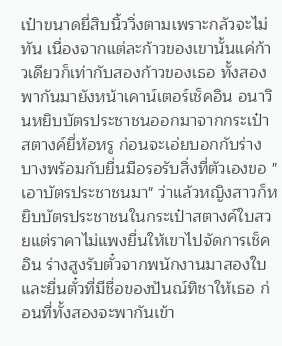เป๋าขนาดยี่สิบนิ้ววิ่งตามเพราะกลัวจะไม่ทัน เนื่องจากแต่ละก้าวของเขานั้นแค่ก้าวเดียวก็เท่ากับสองก้าวของเธอ ทั้งสองพากันมายังหน้าเคาน์เตอร์เช็คอิน อนาวินหยิบบัตรประชาชนออกมาจากกระเป๋าสตางค์ยี่ห้อหรู ก่อนจะเอ่ยบอกกับร่างบางพร้อมกับยื่นมือรอรับสิ่งที่ตัวเองขอ "เอาบัตรประชาชนมา" ว่าแล้วหญิงสาวก็หยิบบัตรประชาชนในกระเป๋าสตางค์ใบสวยแต่ราคาไม่แพงยื่นให้เขาไปจัดการเช็คอิน ร่างสูงรับตั๋วจากพนักงานมาสองใบและยื่นตั๋วที่มีชื่อของปันณ์ทิชาให้เธอ ก่อนที่ทั้งสองจะพากันเข้า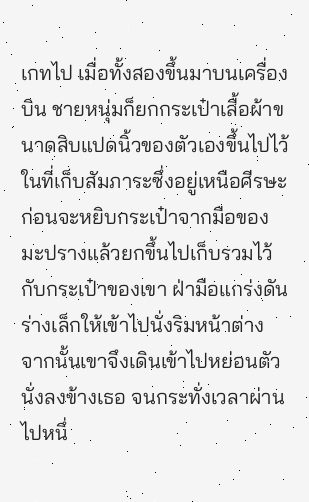เกทไป เมื่อทั้งสองขึ้นมาบนเครื่องบิน ชายหนุ่มก็ยกกระเป๋าเสื้อผ้าขนาดสิบแปดนิ้วของตัวเองขึ้นไปไว้ในที่เก็บสัมภาระซึ่งอยู่เหนือศีรษะ ก่อนจะหยิบกระเป๋าจากมือของมะปรางแล้วยกขึ้นไปเก็บรวมไว้กับกระเป๋าของเขา ฝ่ามือแกร่งดันร่างเล็กให้เข้าไปนั่งริมหน้าต่าง จากนั้นเขาจึงเดินเข้าไปหย่อนตัวนั่งลงข้างเธอ จนกระทั่งเวลาผ่านไปหนึ่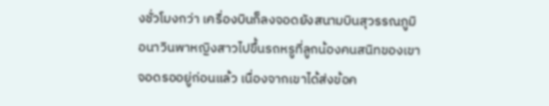งชั่วโมงกว่า เครื่องบินก็ลงจอดยังสนามบินสุวรรณภูมิ อนาวินพาหญิงสาวไปขึ้นรถหรูที่ลูกน้องคนสนิทของเขาจอดรออยู่ก่อนแล้ว เนื่องจากเขาได้ส่งข้อค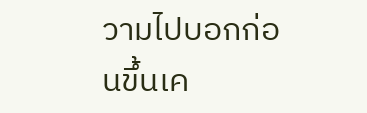วามไปบอกก่อนขึ้นเค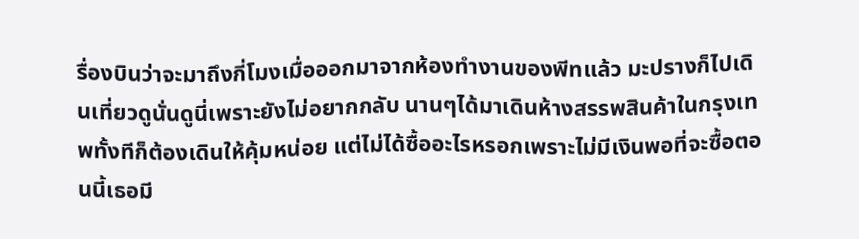รื่องบินว่าจะมาถึงกี่โมงเมื่อออกมาจากห้องทำงานของพีทแล้ว มะปรางก็ไปเดินเที่ยวดูนั่นดูนี่เพราะยังไม่อยากกลับ นานๆได้มาเดินห้างสรรพสินค้าในกรุงเทพทั้งทีก็ต้องเดินให้คุ้มหน่อย แต่ไม่ได้ซื้ออะไรหรอกเพราะไม่มีเงินพอที่จะซื้อตอนนี้เธอมี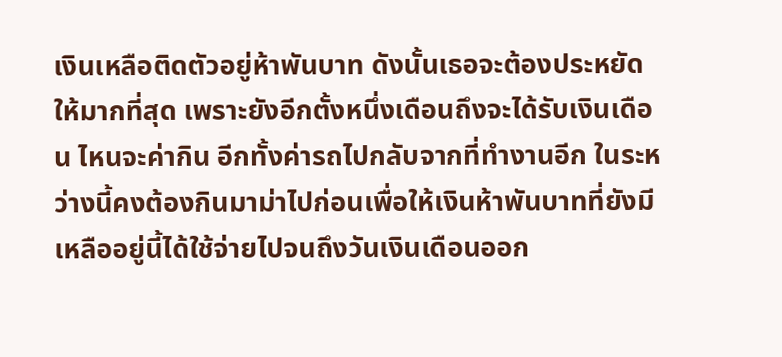เงินเหลือติดตัวอยู่ห้าพันบาท ดังนั้นเธอจะต้องประหยัดให้มากที่สุด เพราะยังอีกตั้งหนึ่งเดือนถึงจะได้รับเงินเดือน ไหนจะค่ากิน อีกทั้งค่ารถไปกลับจากที่ทำงานอีก ในระหว่างนี้คงต้องกินมาม่าไปก่อนเพื่อให้เงินห้าพันบาทที่ยังมีเหลืออยู่นี้ได้ใช้จ่ายไปจนถึงวันเงินเดือนออก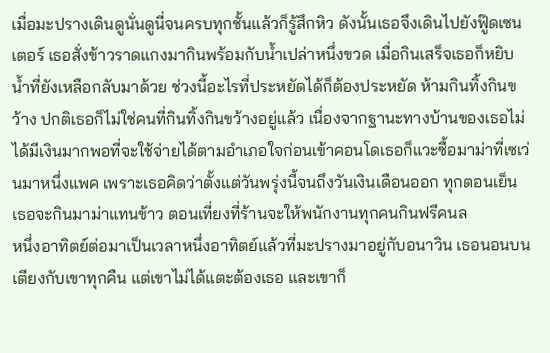เมื่อมะปรางเดินดูนั่นดูนี่จนครบทุกชั้นแล้วก็รู้สึกหิว ดังนั้นเธอจึงเดินไปยังฟู๊ดเซนเตอร์ เธอสั่งข้าวราดแกงมากินพร้อมกับน้ำเปล่าหนึ่งขวด เมื่อกินเสร็จเธอก็หยิบน้ำที่ยังเหลือกลับมาด้วย ช่วงนี้อะไรที่ประหยัดได้ก็ต้องประหยัด ห้ามกินทิ้งกินขว้าง ปกติเธอก็ไม่ใช่คนที่กินทิ้งกินขว้างอยู่แล้ว เนื่องจากฐานะทางบ้านของเธอไม่ได้มีเงินมากพอที่จะใช้จ่ายได้ตามอำเภอใจก่อนเข้าคอนโดเธอก็แวะซื้อมาม่าที่เซเว่นมาหนึ่งแพค เพราะเธอคิดว่าตั้งแต่วันพรุ่งนี้จนถึงวันเงินเดือนออก ทุกตอนเย็นเธอจะกินมาม่าแทนข้าว ตอนเที่ยงที่ร้านจะให้พนักงานทุกคนกินฟรีคนล
หนึ่งอาทิตย์ต่อมาเป็นเวลาหนึ่งอาทิตย์แล้วที่มะปรางมาอยู่กับอนาวิน เธอนอนบนเตียงกับเขาทุกคืน แต่เขาไม่ได้แตะต้องเธอ และเขาก็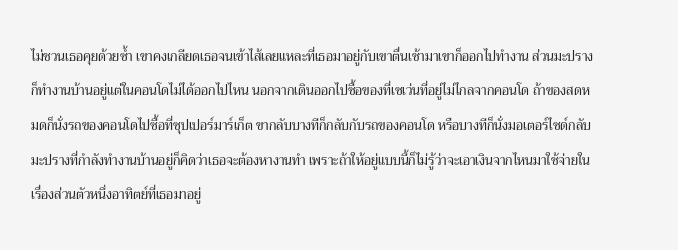ไม่ชวนเธอคุยด้วยซ้ำ เขาคงเกลียดเธอจนเข้าไส้เลยแหละที่เธอมาอยู่กับเขาตื่นเช้ามาเขาก็ออกไปทำงาน ส่วนมะปรางก็ทำงานบ้านอยู่แต่ในคอนโดไม่ได้ออกไปไหน นอกจากเดินออกไปซื้อของที่เซเว่นที่อยู่ไม่ไกลจากคอนโด ถ้าของสดหมดก็นั่งรถของคอนโดไปซื้อที่ซุปเปอร์มาร์เก็ต ขากลับบางทีก็กลับกับรถของคอนโด หรือบางทีก็นั่งมอเตอร์ไซด์กลับมะปรางที่กำลังทำงานบ้านอยู่ก็คิดว่าเธอจะต้องหางานทำ เพราะถ้าให้อยู่แบบนี้ก็ไม่รู้ว่าจะเอาเงินจากไหนมาใช้จ่ายในเรื่องส่วนตัวหนึ่งอาทิตย์ที่เธอมาอยู่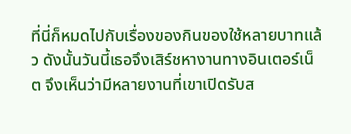ที่นี่ก็หมดไปกับเรื่องของกินของใช้หลายบาทแล้ว ดังนั้นวันนี้เธอจึงเสิร์ชหางานทางอินเตอร์เน็ต จึงเห็นว่ามีหลายงานที่เขาเปิดรับส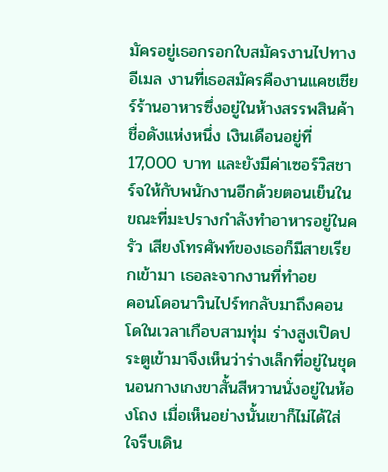มัครอยู่เธอกรอกใบสมัครงานไปทางอีเมล งานที่เธอสมัครคืองานแคชเชียร์ร้านอาหารซึ่งอยู่ในห้างสรรพสินค้าชื่อดังแห่งหนึ่ง เงินเดือนอยู่ที่17,000 บาท และยังมีค่าเซอร์วิสชาร์จให้กับพนักงานอีกด้วยตอนเย็นในขณะที่มะปรางกำลังทำอาหารอยู่ในครัว เสียงโทรศัพท์ของเธอก็มีสายเรียกเข้ามา เธอละจากงานที่ทำอย
คอนโดอนาวินไปร์ทกลับมาถึงคอนโดในเวลาเกือบสามทุ่ม ร่างสูงเปิดประตูเข้ามาจึงเห็นว่าร่างเล็กที่อยู่ในชุดนอนกางเกงขาสั้นสีหวานนั่งอยู่ในห้องโถง เมื่อเห็นอย่างนั้นเขาก็ไม่ได้ใส่ใจรีบเดิน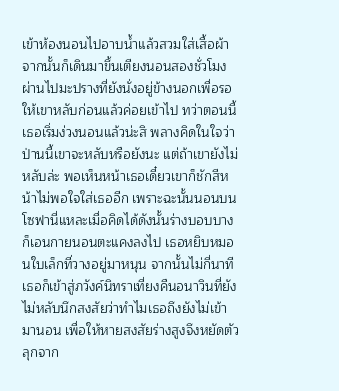เข้าห้องนอนไปอาบน้ำแล้วสวมใส่เสื้อผ้า จากนั้นก็เดินมาขึ้นเตียงนอนสองชั่วโมงผ่านไปมะปรางที่ยังนั่งอยู่ข้างนอกเพื่อรอให้เขาหลับก่อนแล้วค่อยเข้าไป ทว่าตอนนี้เธอเริ่มง่วงนอนแล้วน่ะสิ พลางคิดในใจว่าป่านนี้เขาจะหลับหรือยังนะ แต่ถ้าเขายังไม่หลับล่ะ พอเห็นหน้าเธอเดี๋ยวเขาก็ชักสีหน้าไม่พอใจใส่เธออีก เพราะฉะนั้นนอนบนโซฟานี่แหละเมื่อคิดได้ดังนั้นร่างบอบบางก็เอนกายนอนตะแคงลงไป เธอหยิบหมอนใบเล็กที่วางอยู่มาหนุน จากนั้นไม่กี่นาทีเธอก็เข้าสู่ภวังค์นิทราเที่ยงคืนอนาวินที่ยังไม่หลับนึกสงสัยว่าทำไมเธอถึงยังไม่เข้ามานอน เพื่อให้หายสงสัยร่างสูงจึงหยัดตัวลุกจาก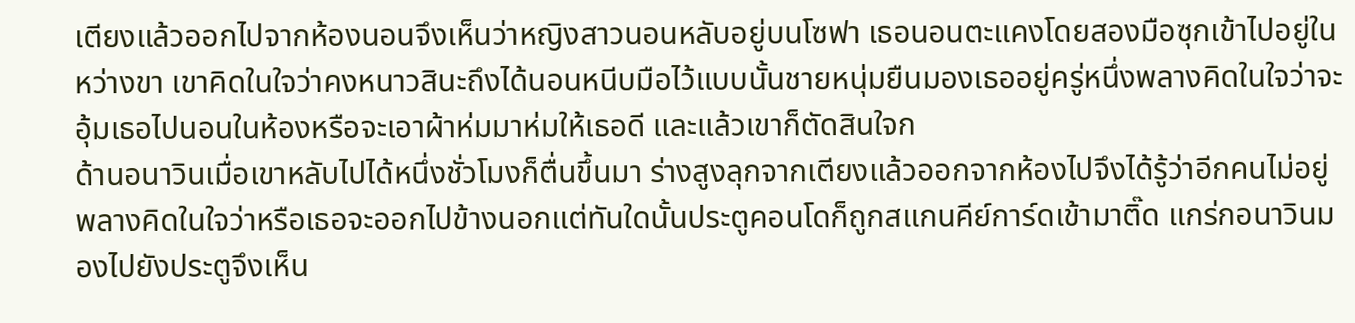เตียงแล้วออกไปจากห้องนอนจึงเห็นว่าหญิงสาวนอนหลับอยู่บนโซฟา เธอนอนตะแคงโดยสองมือซุกเข้าไปอยู่ในหว่างขา เขาคิดในใจว่าคงหนาวสินะถึงได้นอนหนีบมือไว้แบบนั้นชายหนุ่มยืนมองเธออยู่ครู่หนึ่งพลางคิดในใจว่าจะอุ้มเธอไปนอนในห้องหรือจะเอาผ้าห่มมาห่มให้เธอดี และแล้วเขาก็ตัดสินใจก
ด้านอนาวินเมื่อเขาหลับไปได้หนึ่งชั่วโมงก็ตื่นขึ้นมา ร่างสูงลุกจากเตียงแล้วออกจากห้องไปจึงได้รู้ว่าอีกคนไม่อยู่ พลางคิดในใจว่าหรือเธอจะออกไปข้างนอกแต่ทันใดนั้นประตูคอนโดก็ถูกสแกนคีย์การ์ดเข้ามาติ๊ด แกร่กอนาวินมองไปยังประตูจึงเห็น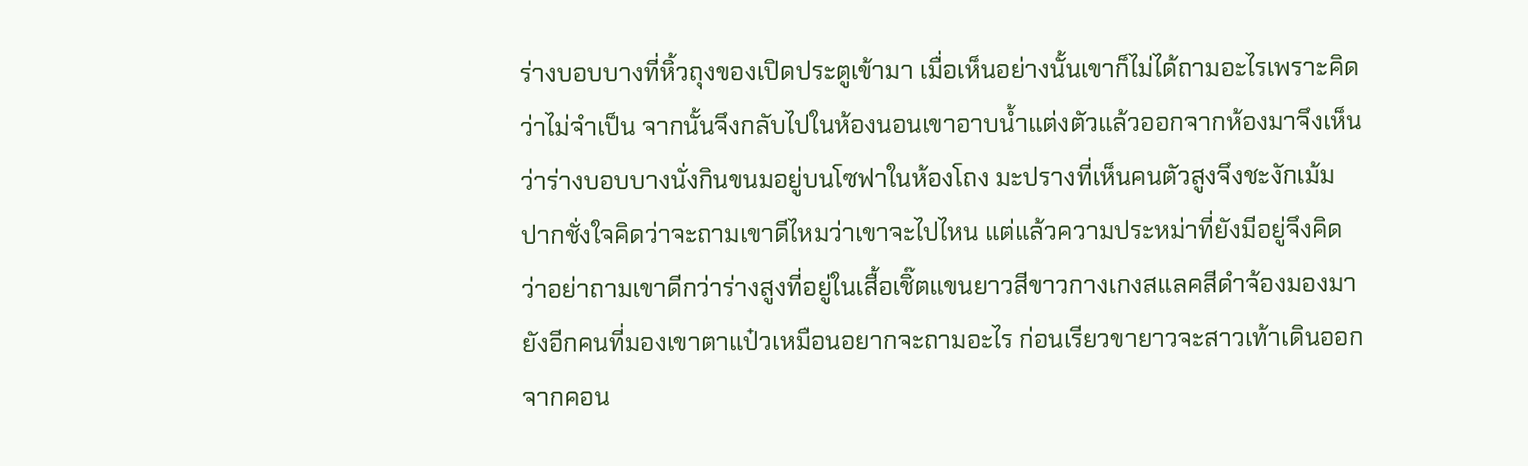ร่างบอบบางที่หิ้วถุงของเปิดประตูเข้ามา เมื่อเห็นอย่างนั้นเขาก็ไม่ได้ถามอะไรเพราะคิดว่าไม่จำเป็น จากนั้นจึงกลับไปในห้องนอนเขาอาบน้ำแต่งตัวแล้วออกจากห้องมาจึงเห็นว่าร่างบอบบางนั่งกินขนมอยู่บนโซฟาในห้องโถง มะปรางที่เห็นคนตัวสูงจึงชะงักเม้มปากชั่งใจคิดว่าจะถามเขาดีไหมว่าเขาจะไปไหน แต่แล้วความประหม่าที่ยังมีอยู่จึงคิดว่าอย่าถามเขาดีกว่าร่างสูงที่อยู่ในเสื้อเชิ๊ตแขนยาวสีขาวกางเกงสแลคสีดำจ้องมองมายังอีกคนที่มองเขาตาแป๋วเหมือนอยากจะถามอะไร ก่อนเรียวขายาวจะสาวเท้าเดินออกจากคอน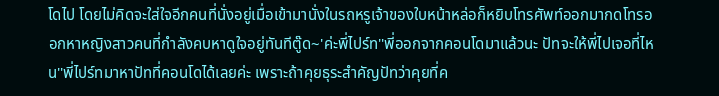โดไป โดยไม่คิดจะใส่ใจอีกคนที่นั่งอยู่เมื่อเข้ามานั่งในรถหรูเจ้าของใบหน้าหล่อก็หยิบโทรศัพท์ออกมากดโทรออกหาหญิงสาวคนที่กำลังคบหาดูใจอยู่ทันทีตู๊ด~'ค่ะพี่ไปร์ท''พี่ออกจากคอนโดมาแล้วนะ ปัทจะให้พี่ไปเจอที่ไหน''พี่ไปร์ทมาหาปัทที่คอนโดได้เลยค่ะ เพราะถ้าคุยธุระสำคัญปัทว่าคุยที่ค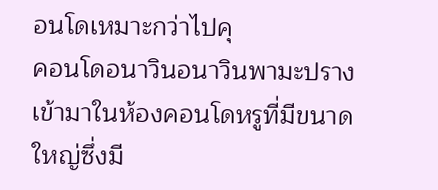อนโดเหมาะกว่าไปคุ
คอนโดอนาวินอนาวินพามะปรางเข้ามาในห้องคอนโดหรูที่มีขนาดใหญ่ซึ่งมี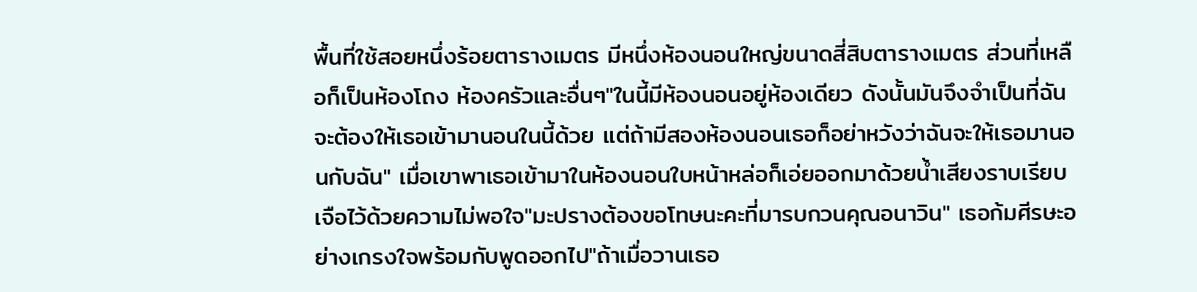พื้นที่ใช้สอยหนึ่งร้อยตารางเมตร มีหนึ่งห้องนอนใหญ่ขนาดสี่สิบตารางเมตร ส่วนที่เหลือก็เป็นห้องโถง ห้องครัวและอื่นๆ"ในนี้มีห้องนอนอยู่ห้องเดียว ดังนั้นมันจึงจำเป็นที่ฉันจะต้องให้เธอเข้ามานอนในนี้ด้วย แต่ถ้ามีสองห้องนอนเธอก็อย่าหวังว่าฉันจะให้เธอมานอนกับฉัน" เมื่อเขาพาเธอเข้ามาในห้องนอนใบหน้าหล่อก็เอ่ยออกมาด้วยน้ำเสียงราบเรียบเจือไว้ด้วยความไม่พอใจ"มะปรางต้องขอโทษนะคะที่มารบกวนคุณอนาวิน" เธอก้มศีรษะอย่างเกรงใจพร้อมกับพูดออกไป"ถ้าเมื่อวานเธอ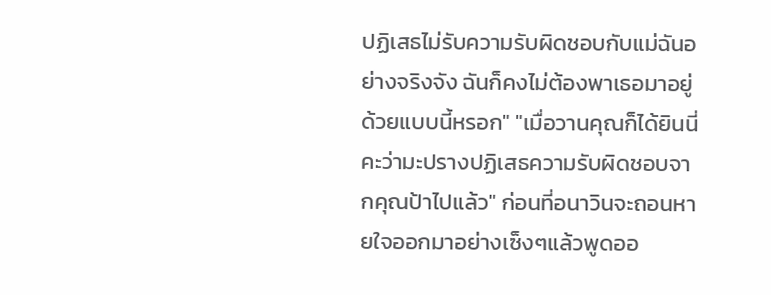ปฏิเสธไม่รับความรับผิดชอบกับแม่ฉันอย่างจริงจัง ฉันก็คงไม่ต้องพาเธอมาอยู่ด้วยแบบนี้หรอก" "เมื่อวานคุณก็ได้ยินนี่คะว่ามะปรางปฏิเสธความรับผิดชอบจากคุณป้าไปแล้ว" ก่อนที่อนาวินจะถอนหายใจออกมาอย่างเซ็งๆแล้วพูดออ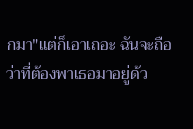กมา"แต่ก็เอาเถอะ ฉันจะถือว่าที่ต้องพาเธอมาอยู่ด้ว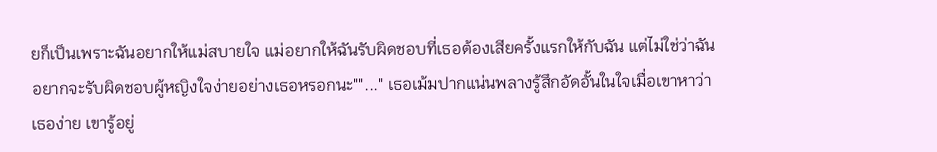ยก็เป็นเพราะฉันอยากให้แม่สบายใจ แม่อยากให้ฉันรับผิดชอบที่เธอต้องเสียครั้งแรกให้กับฉัน แต่ไม่ใช่ว่าฉันอยากจะรับผิดชอบผู้หญิงใจง่ายอย่างเธอหรอกนะ""..." เธอเม้มปากแน่นพลางรู้สึกอัดอั้นในใจเมื่อเขาหาว่าเธอง่าย เขารู้อยู่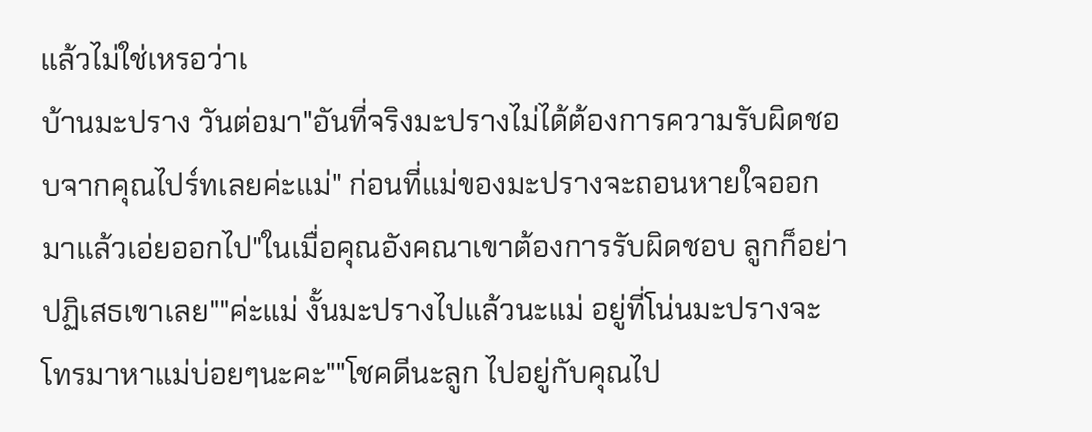แล้วไม่ใช่เหรอว่าเ
บ้านมะปราง วันต่อมา"อันที่จริงมะปรางไม่ได้ต้องการความรับผิดชอบจากคุณไปร์ทเลยค่ะแม่" ก่อนที่แม่ของมะปรางจะถอนหายใจออกมาแล้วเอ่ยออกไป"ในเมื่อคุณอังคณาเขาต้องการรับผิดชอบ ลูกก็อย่าปฏิเสธเขาเลย""ค่ะแม่ งั้นมะปรางไปแล้วนะแม่ อยู่ที่โน่นมะปรางจะโทรมาหาแม่บ่อยๆนะคะ""โชคดีนะลูก ไปอยู่กับคุณไป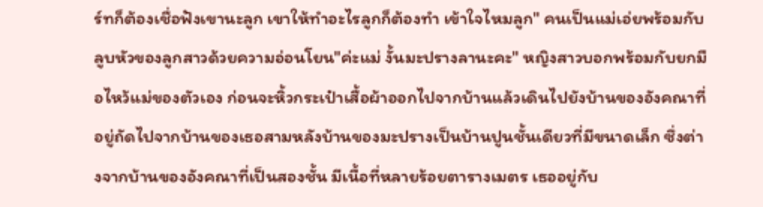ร์ทก็ต้องเชื่อฟังเขานะลูก เขาให้ทำอะไรลูกก็ต้องทำ เข้าใจไหมลูก" คนเป็นแม่เอ่ยพร้อมกับลูบหัวของลูกสาวด้วยความอ่อนโยน"ค่ะแม่ งั้นมะปรางลานะคะ" หญิงสาวบอกพร้อมกับยกมือไหว้แม่ของตัวเอง ก่อนจะหิ้วกระเป๋าเสื้อผ้าออกไปจากบ้านแล้วเดินไปยังบ้านของอังคณาที่อยู่ถัดไปจากบ้านของเธอสามหลังบ้านของมะปรางเป็นบ้านปูนชั้นเดียวที่มีขนาดเล็ก ซึ่งต่างจากบ้านของอังคณาที่เป็นสองชั้น มีเนื้อที่หลายร้อยตารางเมตร เธออยู่กับ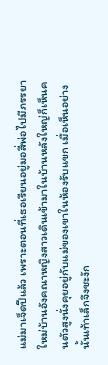แม่มาเจ็ดปีแล้ว เพราะตอนที่เธอเรียนอยู่มอสี่พ่อไปมีภรรยาใหม่บ้านอังคณาหญิงสาวเดินเข้ามาในบ้านหลังใหญ่ก็เห็นคนตัวสูงนั่งคุยอยู่กับแม่ของเขาในห้องรับแขก เมื่อเห็นอย่างนั้นเท้าเล็กจึงชะงัก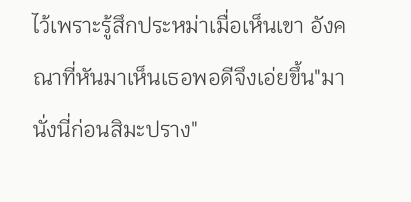ไว้เพราะรู้สึกประหม่าเมื่อเห็นเขา อังคณาที่หันมาเห็นเธอพอดีจึงเอ่ยขึ้น"มานั่งนี่ก่อนสิมะปราง"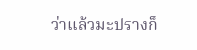ว่าแล้วมะปรางก็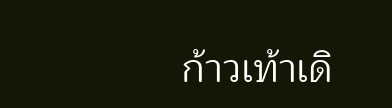ก้าวเท้าเดิ